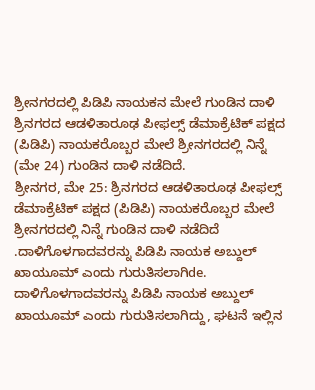ಶ್ರೀನಗರದಲ್ಲಿ ಪಿಡಿಪಿ ನಾಯಕನ ಮೇಲೆ ಗುಂಡಿನ ದಾಳಿ
ಶ್ರಿನಗರದ ಆಡಳಿತಾರೂಢ ಪೀಫಲ್ಸ್ ಡೆಮಾಕ್ರೆಟಿಕ್ ಪಕ್ಷದ (ಪಿಡಿಪಿ) ನಾಯಕರೊಬ್ಬರ ಮೇಲೆ ಶ್ರೀನಗರದಲ್ಲಿ ನಿನ್ನೆ (ಮೇ 24) ಗುಂಡಿನ ದಾಳಿ ನಡೆದಿದೆ.
ಶ್ರೀನಗರ, ಮೇ 25: ಶ್ರಿನಗರದ ಆಡಳಿತಾರೂಢ ಪೀಫಲ್ಸ್ ಡೆಮಾಕ್ರೆಟಿಕ್ ಪಕ್ಷದ (ಪಿಡಿಪಿ) ನಾಯಕರೊಬ್ಬರ ಮೇಲೆ ಶ್ರೀನಗರದಲ್ಲಿ ನಿನ್ನೆ ಗುಂಡಿನ ದಾಳಿ ನಡೆದಿದೆ .ದಾಳಿಗೊಳಗಾದವರನ್ನು ಪಿಡಿಪಿ ನಾಯಕ ಅಬ್ದುಲ್ ಖಾಯೂಮ್ ಎಂದು ಗುರುತಿಸಲಾಗಿde.
ದಾಳಿಗೊಳಗಾದವರನ್ನು ಪಿಡಿಪಿ ನಾಯಕ ಅಬ್ದುಲ್ ಖಾಯೂಮ್ ಎಂದು ಗುರುತಿಸಲಾಗಿದ್ದು, ಘಟನೆ ಇಲ್ಲಿನ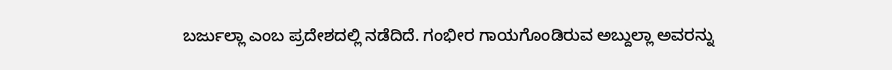ಬರ್ಜುಲ್ಲಾ ಎಂಬ ಪ್ರದೇಶದಲ್ಲಿ ನಡೆದಿದೆ. ಗಂಭೀರ ಗಾಯಗೊಂಡಿರುವ ಅಬ್ದುಲ್ಲಾ ಅವರನ್ನು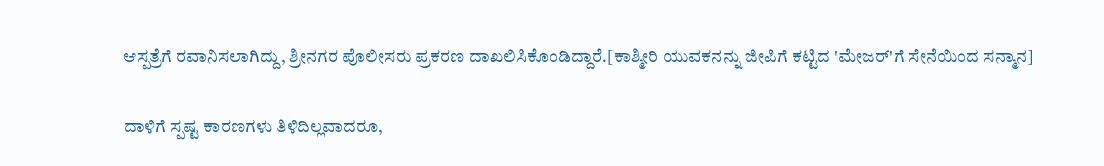ಆಸ್ಪತ್ರೆಗೆ ರವಾನಿಸಲಾಗಿದ್ದು, ಶ್ರೀನಗರ ಪೊಲೀಸರು ಪ್ರಕರಣ ದಾಖಲಿಸಿಕೊಂಡಿದ್ದಾರೆ.[ಕಾಶ್ಮೀರಿ ಯುವಕನನ್ನು ಜೀಪಿಗೆ ಕಟ್ಟಿದ 'ಮೇಜರ್'ಗೆ ಸೇನೆಯಿಂದ ಸನ್ಮಾನ]

ದಾಳಿಗೆ ಸ್ಪಷ್ಟ ಕಾರಣಗಳು ತಿಳಿದಿಲ್ಲವಾದರೂ,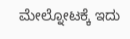ಮೇಲ್ನೋಟಕ್ಕೆ ಇದು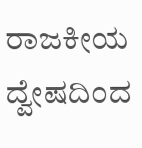ರಾಜಕೀಯ ದ್ವೇಷದಿಂದ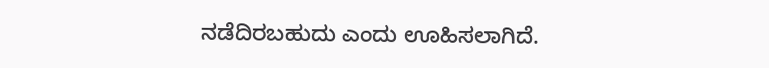ನಡೆದಿರಬಹುದು ಎಂದು ಊಹಿಸಲಾಗಿದೆ.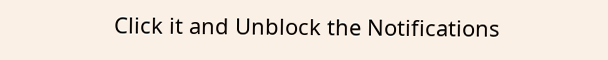Click it and Unblock the Notifications